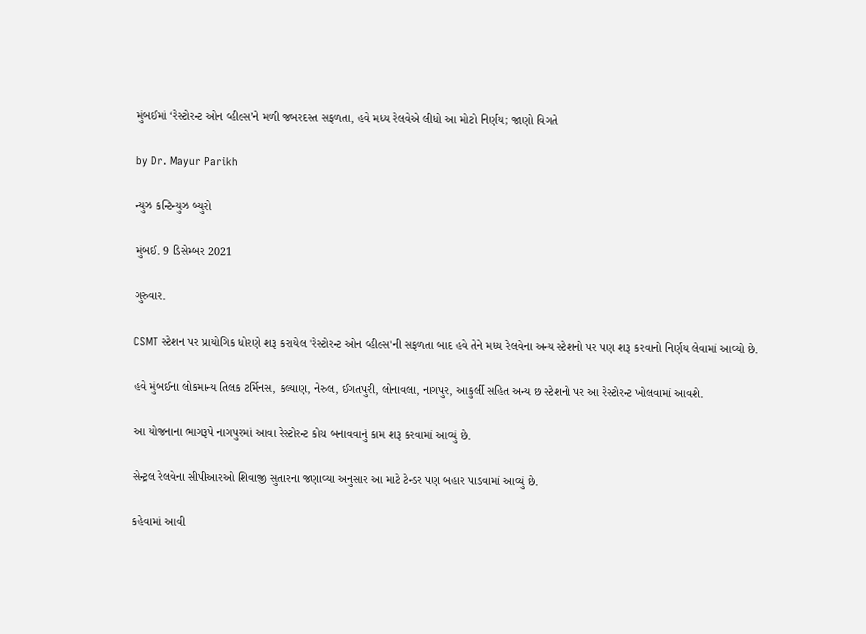મુંબઈમાં ‘રેસ્ટોરન્ટ ઓન વ્હીલ્સ’ને મળી જબરદસ્ત સફળતા, હવે મધ્ય રેલવેએ લીધો આ મોટો નિર્ણય; જાણો વિગતે

by Dr. Mayur Parikh

ન્યુઝ કન્ટિન્યુઝ બ્યુરો

મુંબઈ. 9 ડિસેમ્બર 2021

ગુરુવાર.

CSMT સ્ટેશન પર પ્રાયોગિક ધોરણે શરૂ કરાયેલ 'રેસ્ટોરન્ટ ઓન વ્હીલ્સ'ની સફળતા બાદ હવે તેને મધ્ય રેલવેના અન્ય સ્ટેશનો પર પણ શરૂ કરવાનો નિર્ણય લેવામાં આવ્યો છે.

હવે મુંબઈના લોકમાન્ય તિલક ટર્મિનસ, કલ્યાણ, નેરુલ, ઈગતપુરી, લોનાવલા, નાગપુર, આકુર્લી સહિત અન્ય છ સ્ટેશનો પર આ રેસ્ટોરન્ટ ખોલવામાં આવશે.

આ યોજનાના ભાગરૂપે નાગપુરમાં આવા રેસ્ટોરન્ટ કોચ બનાવવાનું કામ શરૂ કરવામાં આવ્યું છે.

સેન્ટ્રલ રેલવેના સીપીઆરઓ શિવાજી સુતારના જણાવ્યા અનુસાર આ માટે ટેન્ડર પણ બહાર પાડવામાં આવ્યું છે.

કહેવામાં આવી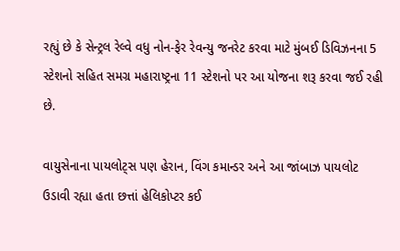રહ્યું છે કે સેન્ટ્રલ રેલ્વે વધુ નોન-ફેર રેવન્યુ જનરેટ કરવા માટે મુંબઈ ડિવિઝનના 5 સ્ટેશનો સહિત સમગ્ર મહારાષ્ટ્રના 11 સ્ટેશનો પર આ યોજના શરૂ કરવા જઈ રહી છે.

વાયુસેનાના પાયલોટ્સ પણ હેરાન, વિંગ કમાન્ડર અને આ જાંબાઝ પાયલોટ ઉડાવી રહ્યા હતા છત્તાં હેલિકોપ્ટર કઈ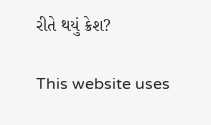રીતે થયું ક્રેશ?

This website uses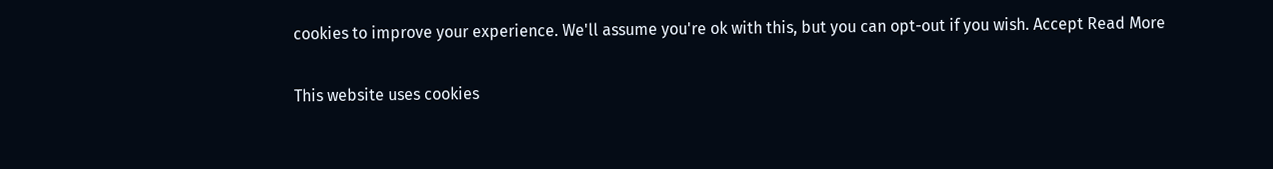cookies to improve your experience. We'll assume you're ok with this, but you can opt-out if you wish. Accept Read More

This website uses cookies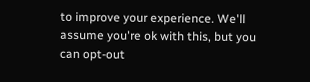to improve your experience. We'll assume you're ok with this, but you can opt-out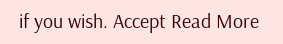if you wish. Accept Read More